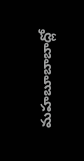మహబూబాబాద్లో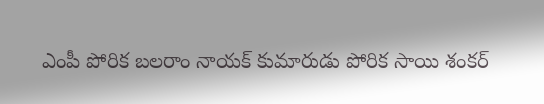ఎంపీ పోరిక బలరాం నాయక్ కుమారుడు పోరిక సాయి శంకర్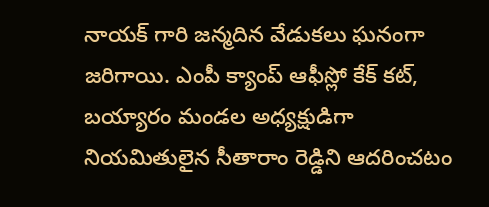నాయక్ గారి జన్మదిన వేడుకలు ఘనంగా జరిగాయి. ఎంపీ క్యాంప్ ఆఫీస్లో కేక్ కట్, బయ్యారం మండల అధ్యక్షుడిగా నియమితులైన సీతారాం రెడ్డిని ఆదరించటం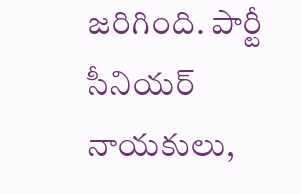జరిగింది. పార్టీ సీనియర్ నాయకులు,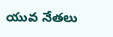యువ నేతలు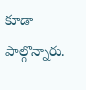కూడా పాల్గొన్నారు.